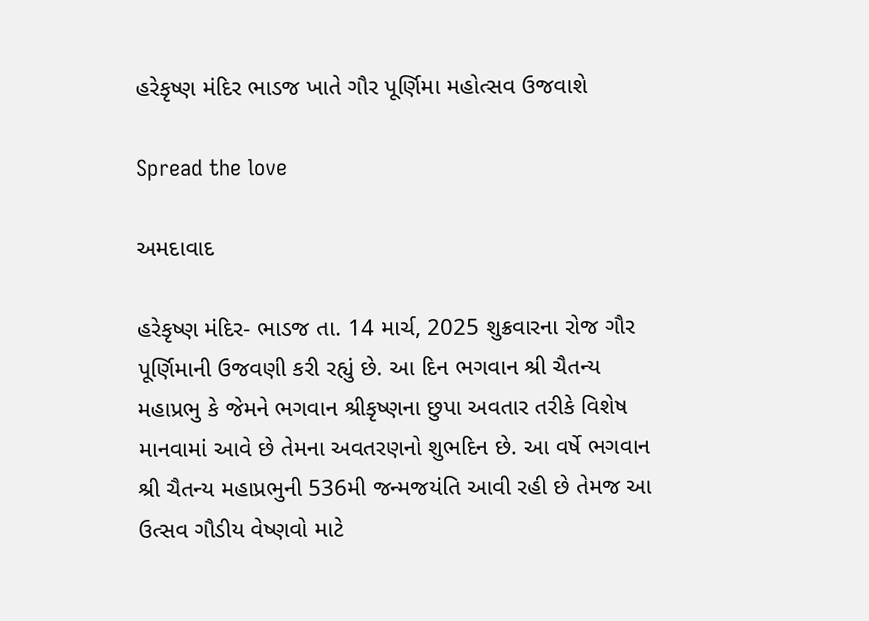હરેકૃષ્ણ મંદિર ભાડજ ખાતે ગૌર પૂર્ણિમા મહોત્સવ ઉજવાશે

Spread the love

અમદાવાદ

હરેકૃષ્ણ મંદિર- ભાડજ તા. 14 માર્ચ, 2025 શુક્રવારના રોજ ગૌર પૂર્ણિમાની ઉજવણી કરી રહ્યું છે. આ દિન ભગવાન શ્રી ચૈતન્ય મહાપ્રભુ કે જેમને ભગવાન શ્રીકૃષ્ણના છુપા અવતાર તરીકે વિશેષ માનવામાં આવે છે તેમના અવતરણનો શુભદિન છે. આ વર્ષે ભગવાન શ્રી ચૈતન્ય મહાપ્રભુની 536મી જન્મજયંતિ આવી રહી છે તેમજ આ ઉત્સવ ગૌડીય વેષ્ણવો માટે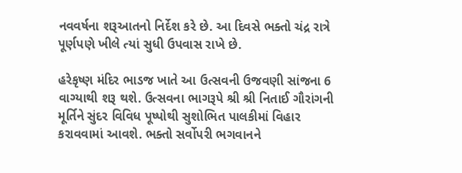નવવર્ષના શરૂઆતનો નિર્દેશ કરે છે. આ દિવસે ભક્તો ચંદ્ર રાત્રે પૂર્ણપણે ખીલે ત્યાં સુધી ઉપવાસ રાખે છે.

હરેકૃષ્ણ મંદિર ભાડજ ખાતે આ ઉત્સવની ઉજવણી સાંજના 6 વાગ્યાથી શરૂ થશે. ઉત્સવના ભાગરૂપે શ્રી શ્રી નિતાઈ ગૌરાંગની મૂર્તિને સુંદર વિવિધ પૂષ્પોથી સુશોભિત પાલકીમાં વિહાર કરાવવામાં આવશે. ભક્તો સર્વોપરી ભગવાનને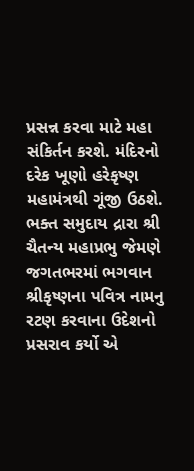પ્રસન્ન કરવા માટે મહા સંકિર્તન કરશે. મંદિરનો દરેક ખૂણો હરેકૃષ્ણ મહામંત્રથી ગૂંજી ઉઠશે. ભક્ત સમુદાય દ્રારા શ્રી ચૈતન્ય મહાપ્રભુ જેમણે જગતભરમાં ભગવાન શ્રીકૃષ્ણના પવિત્ર નામનુ રટણ કરવાના ઉદેશનો પ્રસરાવ કર્યો એ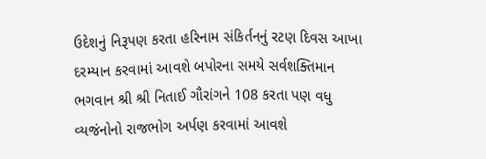ઉદેશનું નિરૂપણ કરતા હરિનામ સંકિર્તનનું રટણ દિવસ આખા દરમ્યાન કરવામાં આવશે બપોરના સમયે સર્વશક્તિમાન ભગવાન શ્રી શ્રી નિતાઈ ગૌરાંગને 108 કરતા પણ વધુ વ્યજંનોનો રાજભોગ અર્પણ કરવામાં આવશે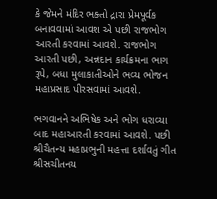કે જેમને મંદિર ભક્તો દ્રારા પ્રેમપૂર્વક બનાવવામાં આવશ એ પછી રાજભોગ આરતી કરવામાં આવશે. રાજભોગ આરતી પછી, અન્નદાન કાર્યક્રમના ભાગ રૂપે, બધા મુલાકાતીઓને ભવ્ય ભોજન મહાપ્રસાદ પીરસવામાં આવશે.

ભગવાનને અભિષેક અને ભોગ ધરાવ્યા બાદ મહાઆરતી કરવામાં આવશે. પછી શ્રીચૈતન્ય મહાપ્રભુની મહત્તા દર્શાવતું ગીત શ્રીસચીતનય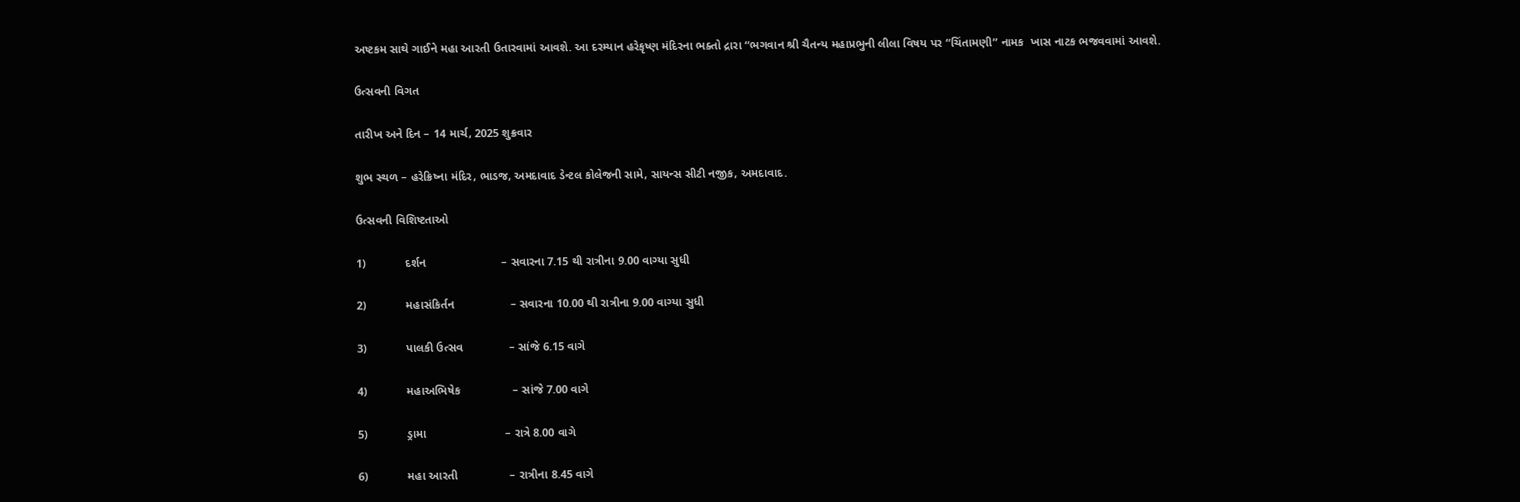અષ્ટકમ સાથે ગાઈને મહા આરતી ઉતારવામાં આવશે. આ દરમ્યાન હરેકૃષ્ણ મંદિરના ભક્તો દ્રારા “ભગવાન શ્રી ચૈતન્ય મહાપ્રભુની લીલા વિષય પર “ચિંતામણી” નામક  ખાસ નાટક ભજવવામાં આવશે.

ઉત્સવની વિગત

તારીખ અને દિન – 14 માર્ચ, 2025 શુક્રવાર

શુભ સ્થળ – હરેક્રિષ્ના મંદિર, ભાડજ, અમદાવાદ ડેન્ટલ કોલેજની સામે, સાયન્સ સીટી નજીક, અમદાવાદ.

ઉત્સવની વિશિષ્ટતાઓ

1)            દર્શન                       – સવારના 7.15 થી રાત્રીના 9.00 વાગ્યા સુધી

2)            મહાસંકિર્તન                 – સવારના 10.00 થી રાત્રીના 9.00 વાગ્યા સુધી

3)            પાલકી ઉત્સવ              – સાંજે 6.15 વાગે

4)            મહાઅભિષેક                – સાંજે 7.00 વાગે

5)            ડ્રામા                        – રાત્રે 8.00 વાગે

6)            મહા આરતી                – રાત્રીના 8.45 વાગે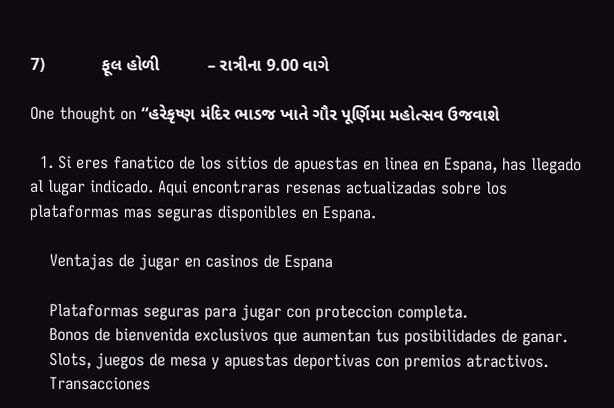7)            ફૂલ હોળી          – રાત્રીના 9.00 વાગે

One thought on “હરેકૃષ્ણ મંદિર ભાડજ ખાતે ગૌર પૂર્ણિમા મહોત્સવ ઉજવાશે

  1. Si eres fanatico de los sitios de apuestas en linea en Espana, has llegado al lugar indicado. Aqui encontraras resenas actualizadas sobre los plataformas mas seguras disponibles en Espana.

    Ventajas de jugar en casinos de Espana

    Plataformas seguras para jugar con proteccion completa.
    Bonos de bienvenida exclusivos que aumentan tus posibilidades de ganar.
    Slots, juegos de mesa y apuestas deportivas con premios atractivos.
    Transacciones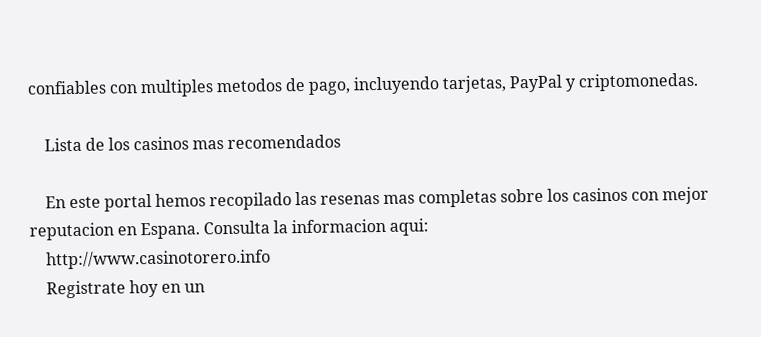confiables con multiples metodos de pago, incluyendo tarjetas, PayPal y criptomonedas.

    Lista de los casinos mas recomendados

    En este portal hemos recopilado las resenas mas completas sobre los casinos con mejor reputacion en Espana. Consulta la informacion aqui:
    http://www.casinotorero.info
    Registrate hoy en un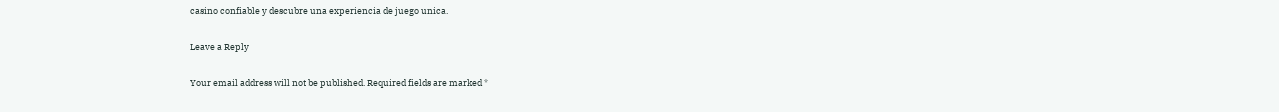casino confiable y descubre una experiencia de juego unica.

Leave a Reply

Your email address will not be published. Required fields are marked *